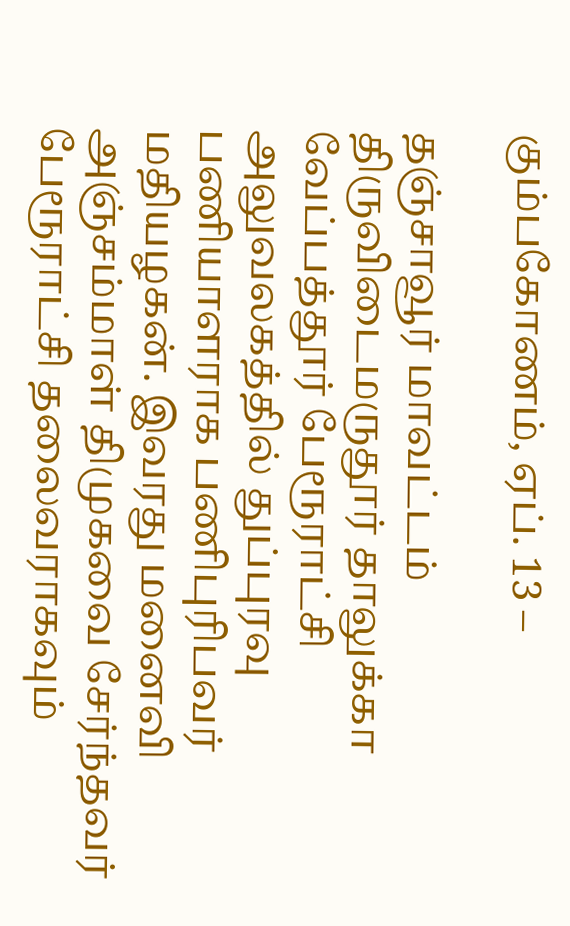கும்பகோணம், ஏப். 13 –

தஞ்சாவூர் மாவட்டம் திருவிடைமருதூர் தாலுக்கா வேப்பத்தூர் பேரூராட்சி அலுவலகத்தில் துப்புரவு பணியாளராக பணிபுரிபவர் மதியழகன். இவரது மனைவி அஞ்சம்மாள் திமுகவை சேர்ந்தவர் பேரூராட்சி தலைவராகவும்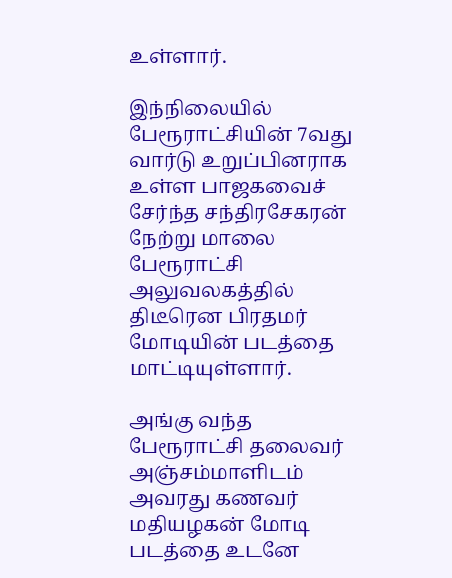உள்ளார்.

இந்நிலையில் பேரூராட்சியின் 7வது வார்டு உறுப்பினராக உள்ள பாஜகவைச் சேர்ந்த சந்திரசேகரன் நேற்று மாலை பேரூராட்சி அலுவலகத்தில் திடீரென பிரதமர் மோடியின் படத்தை மாட்டியுள்ளார்.

அங்கு வந்த பேரூராட்சி தலைவர் அஞ்சம்மாளிடம் அவரது கணவர் மதியழகன் மோடி படத்தை உடனே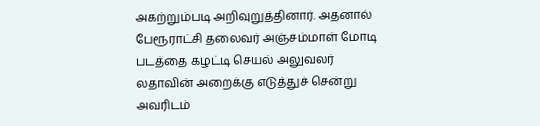அகற்றும்படி அறிவுறுத்தினார். அதனால் பேரூராட்சி தலைவர் அஞ்சம்மாள் மோடி படத்தை கழட்டி செயல் அலுவலர் லதாவின் அறைக்கு எடுத்துச் சென்று அவரிடம்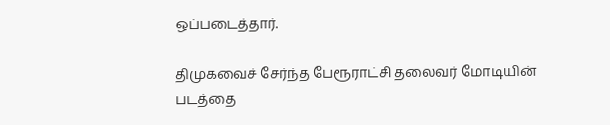ஒப்படைத்தார்.

திமுகவைச் சேர்ந்த பேரூராட்சி தலைவர் மோடியின் படத்தை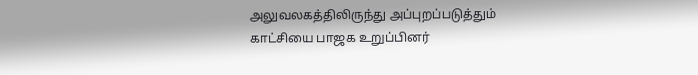அலுவலகத்திலிருந்து அப்புறப்படுத்தும் காட்சியை பாஜக உறுப்பினர்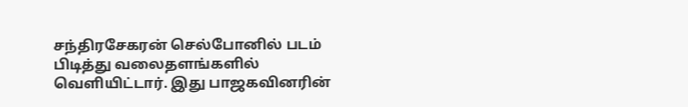சந்திரசேகரன் செல்போனில் படம் பிடித்து வலைதளங்களில் வெளியிட்டார். இது பாஜகவினரின்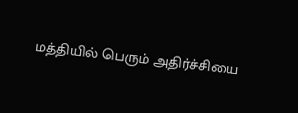மத்தியில் பெரும் அதிர்ச்சியை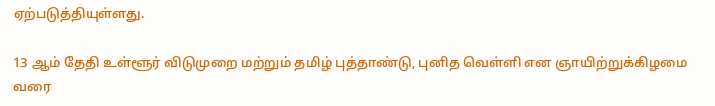ஏற்படுத்தியுள்ளது.

13 ஆம் தேதி உள்ளூர் விடுமுறை மற்றும் தமிழ் புத்தாண்டு, புனித வெள்ளி என ஞாயிற்றுக்கிழமை வரை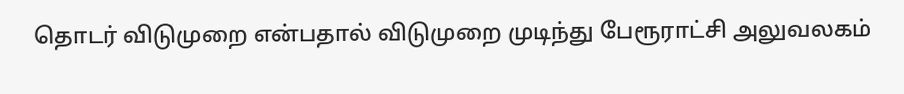தொடர் விடுமுறை என்பதால் விடுமுறை முடிந்து பேரூராட்சி அலுவலகம்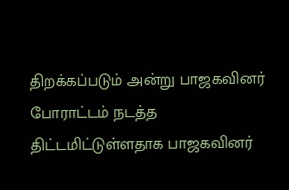திறக்கப்படும் அன்று பாஜகவினர் போராட்டம் நடத்த திட்டமிட்டுள்ளதாக பாஜகவினர்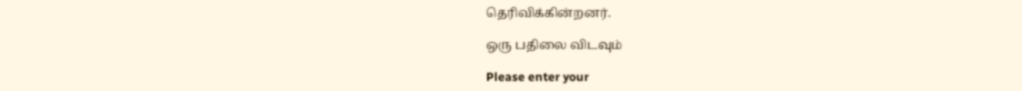தெரிவிக்கின்றனர்.

ஒரு பதிலை விடவும்

Please enter your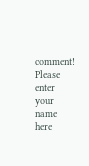comment!
Please enter your name here